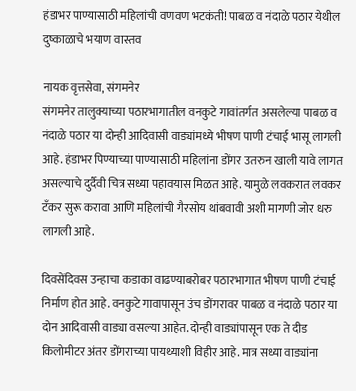हंडाभर पाण्यासाठी महिलांची वणवण भटकंती! पाबळ व नंदाळे पठार येथील दुष्काळाचे भयाण वास्तव

नायक वृत्तसेवा, संगमनेर
संगमनेर तालुक्याच्या पठारभागातील वनकुटे गावांतर्गत असलेल्या पाबळ व नंदाळे पठार या दोन्ही आदिवासी वाड्यांमध्ये भीषण पाणी टंचाई भासू लागली आहे. हंडाभर पिण्याच्या पाण्यासाठी महिलांना डोंगर उतरुन खाली यावे लागत असल्याचे दुर्दैवी चित्र सध्या पहावयास मिळत आहे. यामुळे लवकरात लवकर टँकर सुरू करावा आणि महिलांची गैरसोय थांबवावी अशी मागणी जोर धरु लागली आहे.

दिवसेंदिवस उन्हाचा कडाका वाढण्याबरोबर पठारभागात भीषण पाणी टंचाई निर्माण होत आहे. वनकुटे गावापासून उंच डोंगरावर पाबळ व नंदाळे पठार या दोन आदिवासी वाड्या वसल्या आहेत. दोन्ही वाड्यांपासून एक ते दीड किलोमीटर अंतर डोंगराच्या पायथ्याशी विहीर आहे. मात्र सध्या वाड्यांना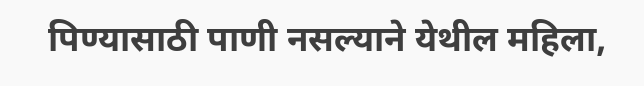पिण्यासाठी पाणी नसल्याने येथील महिला,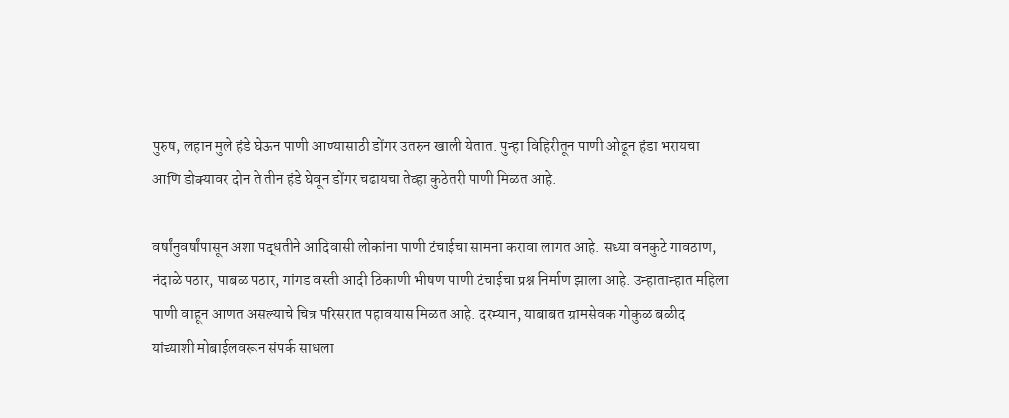पुरुष, लहान मुले हंडे घेऊन पाणी आण्यासाठी डोंगर उतरुन खाली येतात. पुन्हा विहिरीतून पाणी ओढून हंडा भरायचा आणि डोक्यावर दोन ते तीन हंडे घेवून डोंगर चढायचा तेव्हा कुठेतरी पाणी मिळत आहे.

वर्षांनुवर्षांपासून अशा पद्धतीने आदिवासी लोकांना पाणी टंचाईचा सामना करावा लागत आहे. सध्या वनकुटे गावठाण, नंदाळे पठार, पाबळ पठार, गांगड वस्ती आदी ठिकाणी भीषण पाणी टंचाईचा प्रश्न निर्माण झाला आहे. उन्हातान्हात महिला पाणी वाहून आणत असल्याचे चित्र परिसरात पहावयास मिळत आहे. दरम्यान, याबाबत ग्रामसेवक गोकुळ बळीद यांच्याशी मोबाईलवरून संपर्क साधला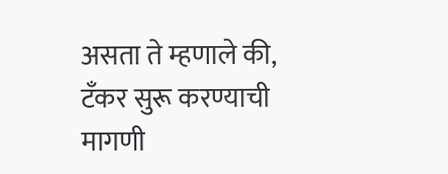असता ते म्हणाले की, टँकर सुरू करण्याची मागणी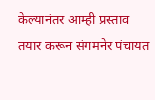केल्यानंतर आम्ही प्रस्ताव तयार करून संगमनेर पंचायत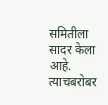समितीला सादर केला आहे. त्याचबरोबर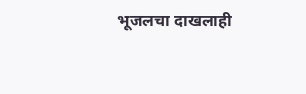भूजलचा दाखलाही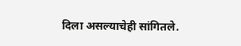दिला असल्याचेही सांगितले.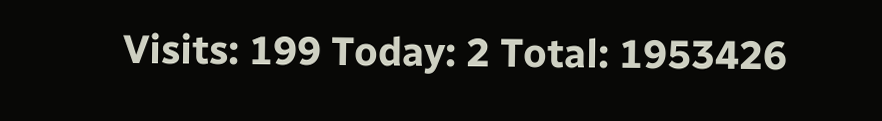Visits: 199 Today: 2 Total: 1953426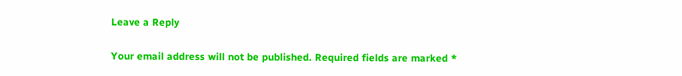Leave a Reply

Your email address will not be published. Required fields are marked *